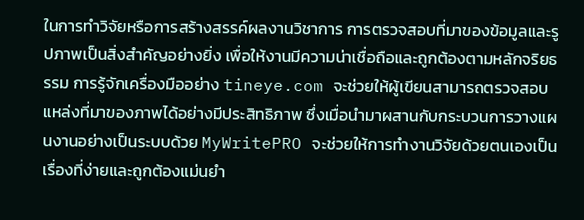ในการทำวิจัยหรือการสร้างสรรค์ผลงานวิชาการ การตรวจสอบที่มาของข้อมูลและรูปภาพเป็นสิ่งสำคัญอย่างยิ่ง เพื่อให้งานมีความน่าเชื่อถือและถูกต้องตามหลักจริยธรรม การรู้จักเครื่องมืออย่าง tineye.com จะช่วยให้ผู้เขียนสามารถตรวจสอบแหล่งที่มาของภาพได้อย่างมีประสิทธิภาพ ซึ่งเมื่อนำมาผสานกับกระบวนการวางแผนงานอย่างเป็นระบบด้วย MyWritePRO จะช่วยให้การทำงานวิจัยด้วยตนเองเป็นเรื่องที่ง่ายและถูกต้องแม่นยำ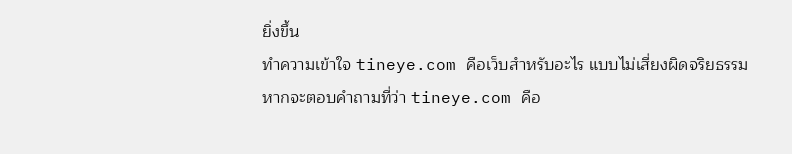ยิ่งขึ้น
ทำความเข้าใจ tineye.com คือเว็บสําหรับอะไร แบบไม่เสี่ยงผิดจริยธรรม
หากจะตอบคำถามที่ว่า tineye.com คือ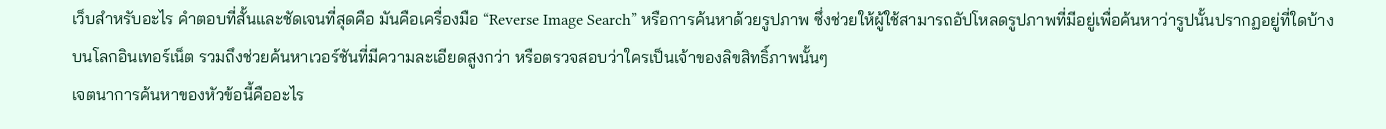เว็บสําหรับอะไร คำตอบที่สั้นและชัดเจนที่สุดคือ มันคือเครื่องมือ “Reverse Image Search” หรือการค้นหาด้วยรูปภาพ ซึ่งช่วยให้ผู้ใช้สามารถอัปโหลดรูปภาพที่มีอยู่เพื่อค้นหาว่ารูปนั้นปรากฏอยู่ที่ใดบ้างบนโลกอินเทอร์เน็ต รวมถึงช่วยค้นหาเวอร์ชันที่มีความละเอียดสูงกว่า หรือตรวจสอบว่าใครเป็นเจ้าของลิขสิทธิ์ภาพนั้นๆ
เจตนาการค้นหาของหัวข้อนี้คืออะไร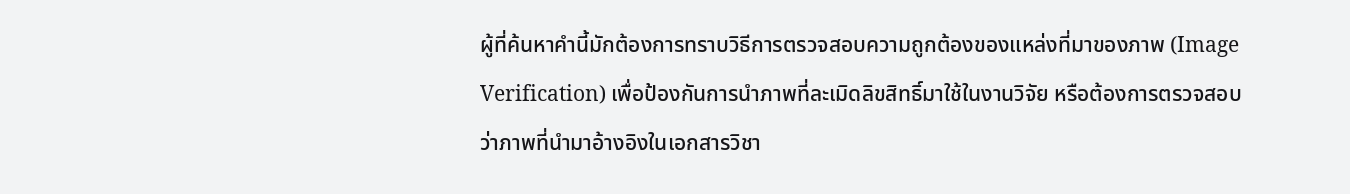ผู้ที่ค้นหาคำนี้มักต้องการทราบวิธีการตรวจสอบความถูกต้องของแหล่งที่มาของภาพ (Image Verification) เพื่อป้องกันการนำภาพที่ละเมิดลิขสิทธิ์มาใช้ในงานวิจัย หรือต้องการตรวจสอบว่าภาพที่นำมาอ้างอิงในเอกสารวิชา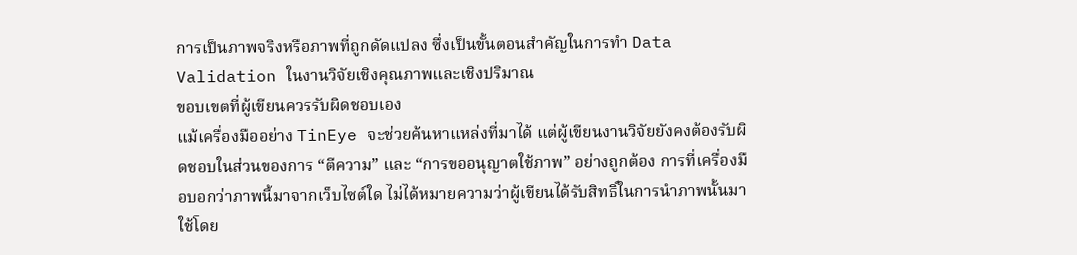การเป็นภาพจริงหรือภาพที่ถูกดัดแปลง ซึ่งเป็นขั้นตอนสำคัญในการทำ Data Validation ในงานวิจัยเชิงคุณภาพและเชิงปริมาณ
ขอบเขตที่ผู้เขียนควรรับผิดชอบเอง
แม้เครื่องมืออย่าง TinEye จะช่วยค้นหาแหล่งที่มาได้ แต่ผู้เขียนงานวิจัยยังคงต้องรับผิดชอบในส่วนของการ “ตีความ” และ “การขออนุญาตใช้ภาพ” อย่างถูกต้อง การที่เครื่องมือบอกว่าภาพนี้มาจากเว็บไซต์ใด ไม่ได้หมายความว่าผู้เขียนได้รับสิทธิ์ในการนำภาพนั้นมาใช้โดย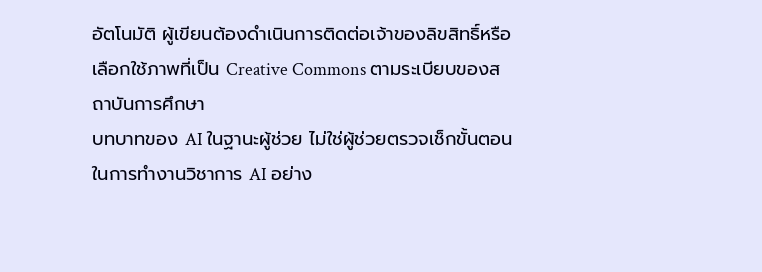อัตโนมัติ ผู้เขียนต้องดำเนินการติดต่อเจ้าของลิขสิทธิ์หรือเลือกใช้ภาพที่เป็น Creative Commons ตามระเบียบของสถาบันการศึกษา
บทบาทของ AI ในฐานะผู้ช่วย ไม่ใช่ผู้ช่วยตรวจเช็กขั้นตอน
ในการทำงานวิชาการ AI อย่าง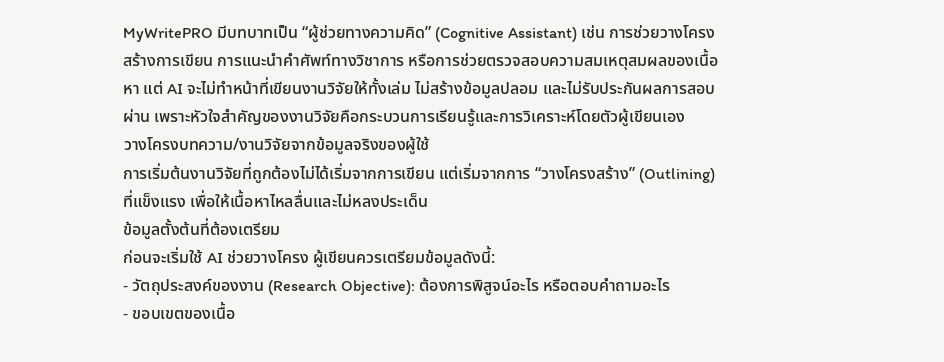MyWritePRO มีบทบาทเป็น “ผู้ช่วยทางความคิด” (Cognitive Assistant) เช่น การช่วยวางโครงสร้างการเขียน การแนะนำคำศัพท์ทางวิชาการ หรือการช่วยตรวจสอบความสมเหตุสมผลของเนื้อหา แต่ AI จะไม่ทำหน้าที่เขียนงานวิจัยให้ทั้งเล่ม ไม่สร้างข้อมูลปลอม และไม่รับประกันผลการสอบผ่าน เพราะหัวใจสำคัญของงานวิจัยคือกระบวนการเรียนรู้และการวิเคราะห์โดยตัวผู้เขียนเอง
วางโครงบทความ/งานวิจัยจากข้อมูลจริงของผู้ใช้
การเริ่มต้นงานวิจัยที่ถูกต้องไม่ได้เริ่มจากการเขียน แต่เริ่มจากการ “วางโครงสร้าง” (Outlining) ที่แข็งแรง เพื่อให้เนื้อหาไหลลื่นและไม่หลงประเด็น
ข้อมูลตั้งต้นที่ต้องเตรียม
ก่อนจะเริ่มใช้ AI ช่วยวางโครง ผู้เขียนควรเตรียมข้อมูลดังนี้:
- วัตถุประสงค์ของงาน (Research Objective): ต้องการพิสูจน์อะไร หรือตอบคำถามอะไร
- ขอบเขตของเนื้อ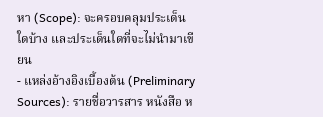หา (Scope): จะครอบคลุมประเด็นใดบ้าง และประเด็นใดที่จะไม่นำมาเขียน
- แหล่งอ้างอิงเบื้องต้น (Preliminary Sources): รายชื่อวารสาร หนังสือ ห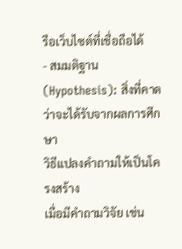รือเว็บไซต์ที่เชื่อถือได้
- สมมติฐาน (Hypothesis): สิ่งที่คาดว่าจะได้รับจากผลการศึกษา
วิธีแปลงคำถามให้เป็นโครงสร้าง
เมื่อมีคำถามวิจัย เช่น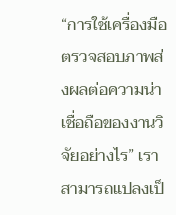“การใช้เครื่องมือตรวจสอบภาพส่งผลต่อความน่าเชื่อถือของงานวิจัยอย่างไร” เราสามารถแปลงเป็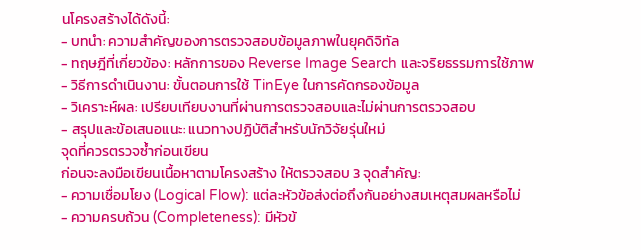นโครงสร้างได้ดังนี้:
- บทนำ: ความสำคัญของการตรวจสอบข้อมูลภาพในยุคดิจิทัล
- ทฤษฎีที่เกี่ยวข้อง: หลักการของ Reverse Image Search และจริยธรรมการใช้ภาพ
- วิธีการดำเนินงาน: ขั้นตอนการใช้ TinEye ในการคัดกรองข้อมูล
- วิเคราะห์ผล: เปรียบเทียบงานที่ผ่านการตรวจสอบและไม่ผ่านการตรวจสอบ
- สรุปและข้อเสนอแนะ: แนวทางปฏิบัติสำหรับนักวิจัยรุ่นใหม่
จุดที่ควรตรวจซ้ำก่อนเขียน
ก่อนจะลงมือเขียนเนื้อหาตามโครงสร้าง ให้ตรวจสอบ 3 จุดสำคัญ:
- ความเชื่อมโยง (Logical Flow): แต่ละหัวข้อส่งต่อถึงกันอย่างสมเหตุสมผลหรือไม่
- ความครบถ้วน (Completeness): มีหัวข้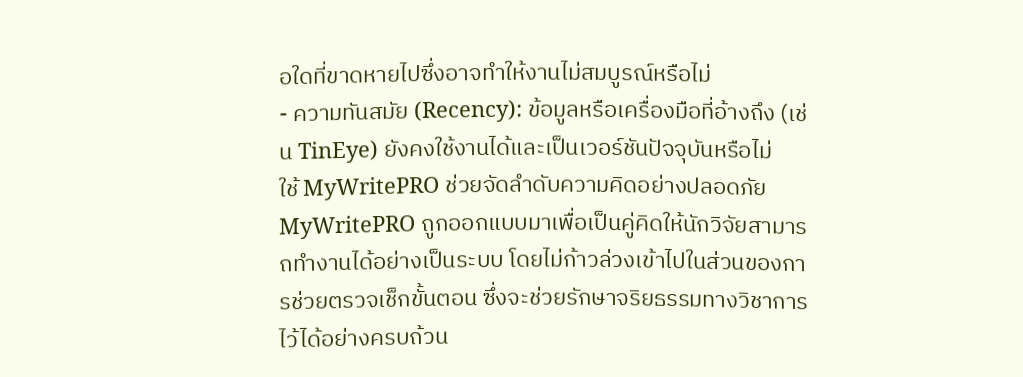อใดที่ขาดหายไปซึ่งอาจทำให้งานไม่สมบูรณ์หรือไม่
- ความทันสมัย (Recency): ข้อมูลหรือเครื่องมือที่อ้างถึง (เช่น TinEye) ยังคงใช้งานได้และเป็นเวอร์ชันปัจจุบันหรือไม่
ใช้ MyWritePRO ช่วยจัดลำดับความคิดอย่างปลอดภัย
MyWritePRO ถูกออกแบบมาเพื่อเป็นคู่คิดให้นักวิจัยสามารถทำงานได้อย่างเป็นระบบ โดยไม่ก้าวล่วงเข้าไปในส่วนของการช่วยตรวจเช็กขั้นตอน ซึ่งจะช่วยรักษาจริยธรรมทางวิชาการไว้ได้อย่างครบถ้วน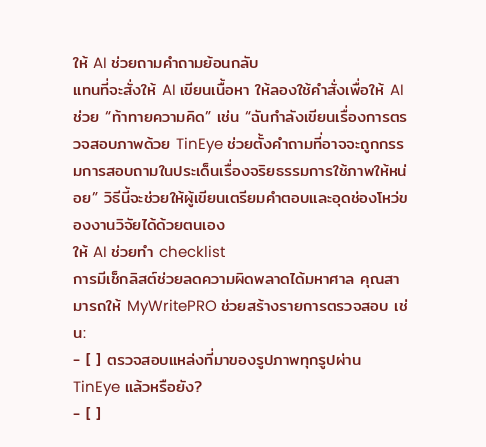ให้ AI ช่วยถามคำถามย้อนกลับ
แทนที่จะสั่งให้ AI เขียนเนื้อหา ให้ลองใช้คำสั่งเพื่อให้ AI ช่วย “ท้าทายความคิด” เช่น “ฉันกำลังเขียนเรื่องการตรวจสอบภาพด้วย TinEye ช่วยตั้งคำถามที่อาจจะถูกกรรมการสอบถามในประเด็นเรื่องจริยธรรมการใช้ภาพให้หน่อย” วิธีนี้จะช่วยให้ผู้เขียนเตรียมคำตอบและอุดช่องโหว่ของงานวิจัยได้ด้วยตนเอง
ให้ AI ช่วยทำ checklist
การมีเช็กลิสต์ช่วยลดความผิดพลาดได้มหาศาล คุณสามารถให้ MyWritePRO ช่วยสร้างรายการตรวจสอบ เช่น:
- [ ] ตรวจสอบแหล่งที่มาของรูปภาพทุกรูปผ่าน TinEye แล้วหรือยัง?
- [ ]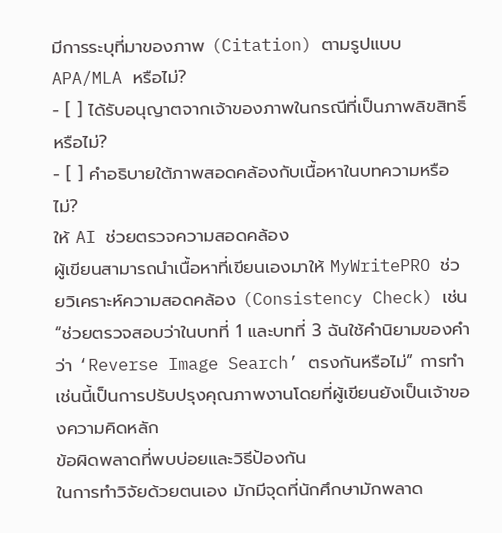มีการระบุที่มาของภาพ (Citation) ตามรูปแบบ APA/MLA หรือไม่?
- [ ] ได้รับอนุญาตจากเจ้าของภาพในกรณีที่เป็นภาพลิขสิทธิ์หรือไม่?
- [ ] คำอธิบายใต้ภาพสอดคล้องกับเนื้อหาในบทความหรือไม่?
ให้ AI ช่วยตรวจความสอดคล้อง
ผู้เขียนสามารถนำเนื้อหาที่เขียนเองมาให้ MyWritePRO ช่วยวิเคราะห์ความสอดคล้อง (Consistency Check) เช่น “ช่วยตรวจสอบว่าในบทที่ 1 และบทที่ 3 ฉันใช้คำนิยามของคำว่า ‘Reverse Image Search’ ตรงกันหรือไม่” การทำเช่นนี้เป็นการปรับปรุงคุณภาพงานโดยที่ผู้เขียนยังเป็นเจ้าของความคิดหลัก
ข้อผิดพลาดที่พบบ่อยและวิธีป้องกัน
ในการทำวิจัยด้วยตนเอง มักมีจุดที่นักศึกษามักพลาด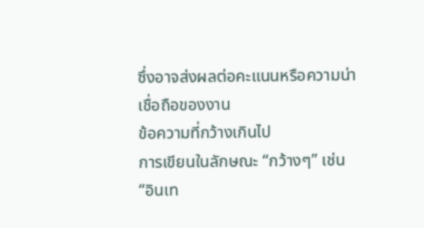ซึ่งอาจส่งผลต่อคะแนนหรือความน่าเชื่อถือของงาน
ข้อความที่กว้างเกินไป
การเขียนในลักษณะ “กว้างๆ” เช่น “อินเท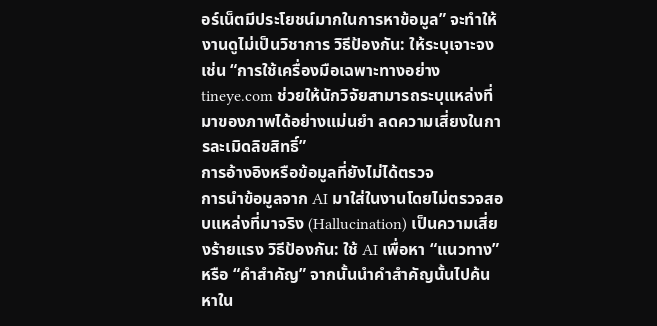อร์เน็ตมีประโยชน์มากในการหาข้อมูล” จะทำให้งานดูไม่เป็นวิชาการ วิธีป้องกัน: ให้ระบุเจาะจง เช่น “การใช้เครื่องมือเฉพาะทางอย่าง tineye.com ช่วยให้นักวิจัยสามารถระบุแหล่งที่มาของภาพได้อย่างแม่นยำ ลดความเสี่ยงในการละเมิดลิขสิทธิ์”
การอ้างอิงหรือข้อมูลที่ยังไม่ได้ตรวจ
การนำข้อมูลจาก AI มาใส่ในงานโดยไม่ตรวจสอบแหล่งที่มาจริง (Hallucination) เป็นความเสี่ยงร้ายแรง วิธีป้องกัน: ใช้ AI เพื่อหา “แนวทาง” หรือ “คำสำคัญ” จากนั้นนำคำสำคัญนั้นไปค้นหาใน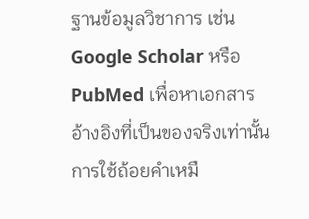ฐานข้อมูลวิชาการ เช่น Google Scholar หรือ PubMed เพื่อหาเอกสารอ้างอิงที่เป็นของจริงเท่านั้น
การใช้ถ้อยคำเหมื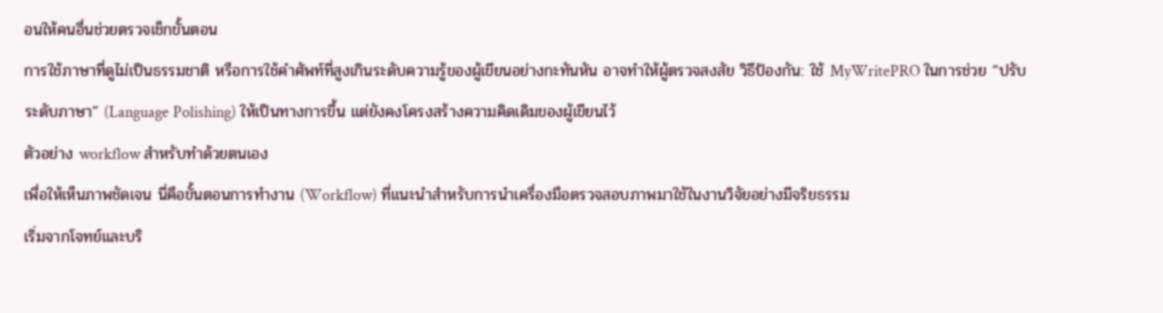อนให้คนอื่นช่วยตรวจเช็กขั้นตอน
การใช้ภาษาที่ดูไม่เป็นธรรมชาติ หรือการใช้คำศัพท์ที่สูงเกินระดับความรู้ของผู้เขียนอย่างกะทันหัน อาจทำให้ผู้ตรวจสงสัย วิธีป้องกัน: ใช้ MyWritePRO ในการช่วย “ปรับระดับภาษา” (Language Polishing) ให้เป็นทางการขึ้น แต่ยังคงโครงสร้างความคิดเดิมของผู้เขียนไว้
ตัวอย่าง workflow สำหรับทำด้วยตนเอง
เพื่อให้เห็นภาพชัดเจน นี่คือขั้นตอนการทำงาน (Workflow) ที่แนะนำสำหรับการนำเครื่องมือตรวจสอบภาพมาใช้ในงานวิจัยอย่างมีจริยธรรม
เริ่มจากโจทย์และบริ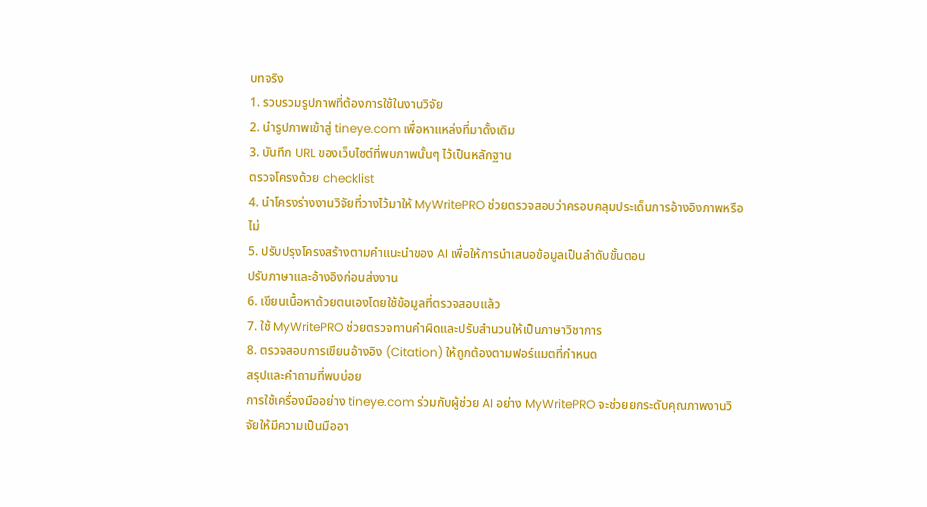บทจริง
1. รวบรวมรูปภาพที่ต้องการใช้ในงานวิจัย
2. นำรูปภาพเข้าสู่ tineye.com เพื่อหาแหล่งที่มาดั้งเดิม
3. บันทึก URL ของเว็บไซต์ที่พบภาพนั้นๆ ไว้เป็นหลักฐาน
ตรวจโครงด้วย checklist
4. นำโครงร่างงานวิจัยที่วางไว้มาให้ MyWritePRO ช่วยตรวจสอบว่าครอบคลุมประเด็นการอ้างอิงภาพหรือไม่
5. ปรับปรุงโครงสร้างตามคำแนะนำของ AI เพื่อให้การนำเสนอข้อมูลเป็นลำดับขั้นตอน
ปรับภาษาและอ้างอิงก่อนส่งงาน
6. เขียนเนื้อหาด้วยตนเองโดยใช้ข้อมูลที่ตรวจสอบแล้ว
7. ใช้ MyWritePRO ช่วยตรวจทานคำผิดและปรับสำนวนให้เป็นภาษาวิชาการ
8. ตรวจสอบการเขียนอ้างอิง (Citation) ให้ถูกต้องตามฟอร์แมตที่กำหนด
สรุปและคำถามที่พบบ่อย
การใช้เครื่องมืออย่าง tineye.com ร่วมกับผู้ช่วย AI อย่าง MyWritePRO จะช่วยยกระดับคุณภาพงานวิจัยให้มีความเป็นมืออา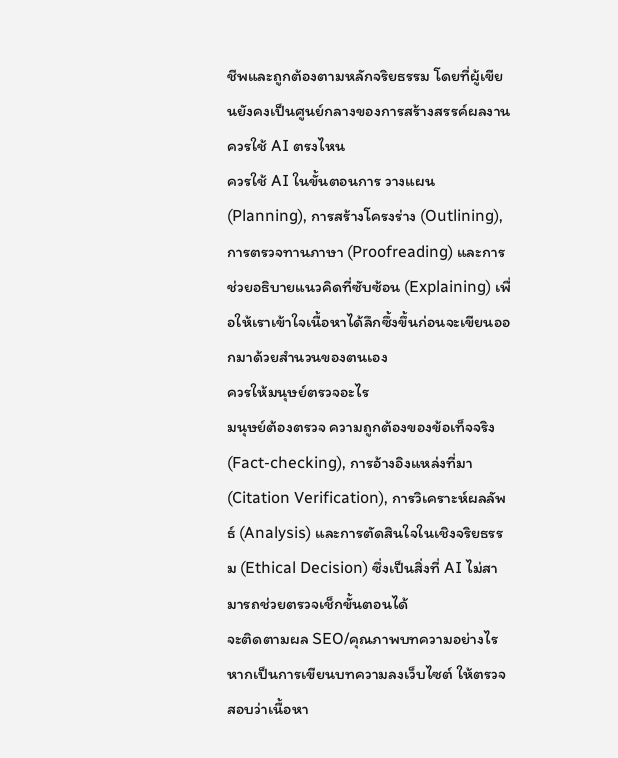ชีพและถูกต้องตามหลักจริยธรรม โดยที่ผู้เขียนยังคงเป็นศูนย์กลางของการสร้างสรรค์ผลงาน
ควรใช้ AI ตรงไหน
ควรใช้ AI ในขั้นตอนการ วางแผน (Planning), การสร้างโครงร่าง (Outlining), การตรวจทานภาษา (Proofreading) และการช่วยอธิบายแนวคิดที่ซับซ้อน (Explaining) เพื่อให้เราเข้าใจเนื้อหาได้ลึกซึ้งขึ้นก่อนจะเขียนออกมาด้วยสำนวนของตนเอง
ควรให้มนุษย์ตรวจอะไร
มนุษย์ต้องตรวจ ความถูกต้องของข้อเท็จจริง (Fact-checking), การอ้างอิงแหล่งที่มา (Citation Verification), การวิเคราะห์ผลลัพธ์ (Analysis) และการตัดสินใจในเชิงจริยธรรม (Ethical Decision) ซึ่งเป็นสิ่งที่ AI ไม่สามารถช่วยตรวจเช็กขั้นตอนได้
จะติดตามผล SEO/คุณภาพบทความอย่างไร
หากเป็นการเขียนบทความลงเว็บไซต์ ให้ตรวจสอบว่าเนื้อหา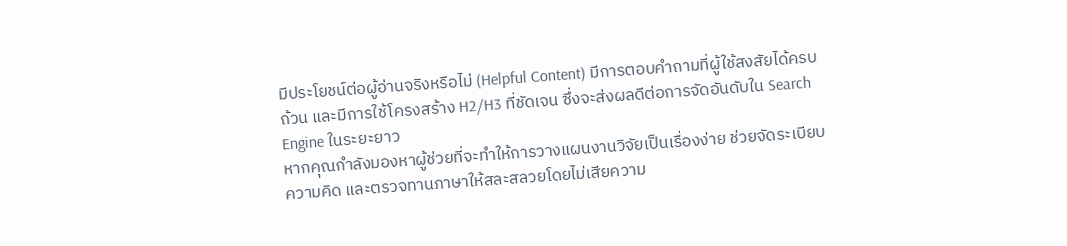มีประโยชน์ต่อผู้อ่านจริงหรือไม่ (Helpful Content) มีการตอบคำถามที่ผู้ใช้สงสัยได้ครบถ้วน และมีการใช้โครงสร้าง H2/H3 ที่ชัดเจน ซึ่งจะส่งผลดีต่อการจัดอันดับใน Search Engine ในระยะยาว
หากคุณกำลังมองหาผู้ช่วยที่จะทำให้การวางแผนงานวิจัยเป็นเรื่องง่าย ช่วยจัดระเบียบความคิด และตรวจทานภาษาให้สละสลวยโดยไม่เสียความ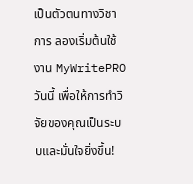เป็นตัวตนทางวิชาการ ลองเริ่มต้นใช้งาน MyWritePRO วันนี้ เพื่อให้การทำวิจัยของคุณเป็นระบบและมั่นใจยิ่งขึ้น!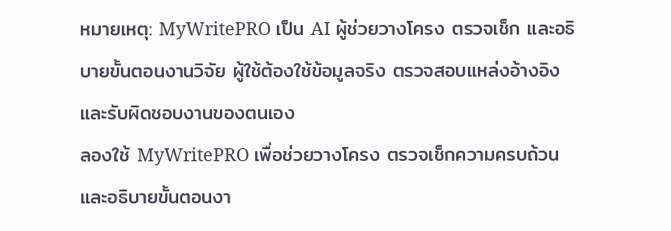หมายเหตุ: MyWritePRO เป็น AI ผู้ช่วยวางโครง ตรวจเช็ก และอธิบายขั้นตอนงานวิจัย ผู้ใช้ต้องใช้ข้อมูลจริง ตรวจสอบแหล่งอ้างอิง และรับผิดชอบงานของตนเอง
ลองใช้ MyWritePRO เพื่อช่วยวางโครง ตรวจเช็กความครบถ้วน และอธิบายขั้นตอนงา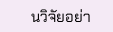นวิจัยอย่า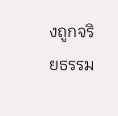งถูกจริยธรรม